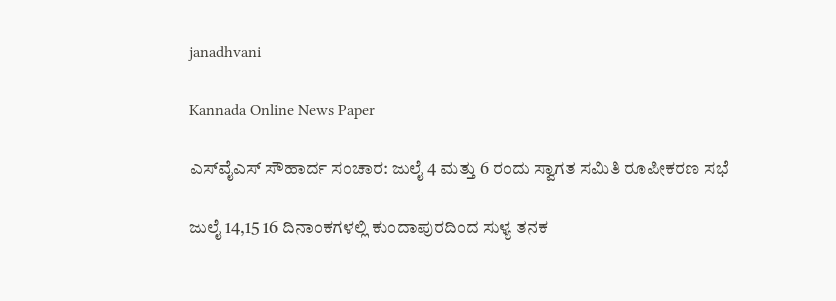janadhvani

Kannada Online News Paper

ಎಸ್‌ವೈಎಸ್ ಸೌಹಾರ್ದ ಸಂಚಾರ: ಜುಲೈ 4 ಮತ್ತು 6 ರಂದು ಸ್ವಾಗತ ಸಮಿತಿ ರೂಪೀಕರಣ ಸಭೆ

ಜುಲೈ 14,15 16 ದಿನಾಂಕಗಳಲ್ಲಿ ಕುಂದಾಪುರದಿಂದ ಸುಳ್ಯ ತನಕ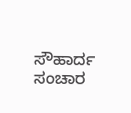ಸೌಹಾರ್ದ ಸಂಚಾರ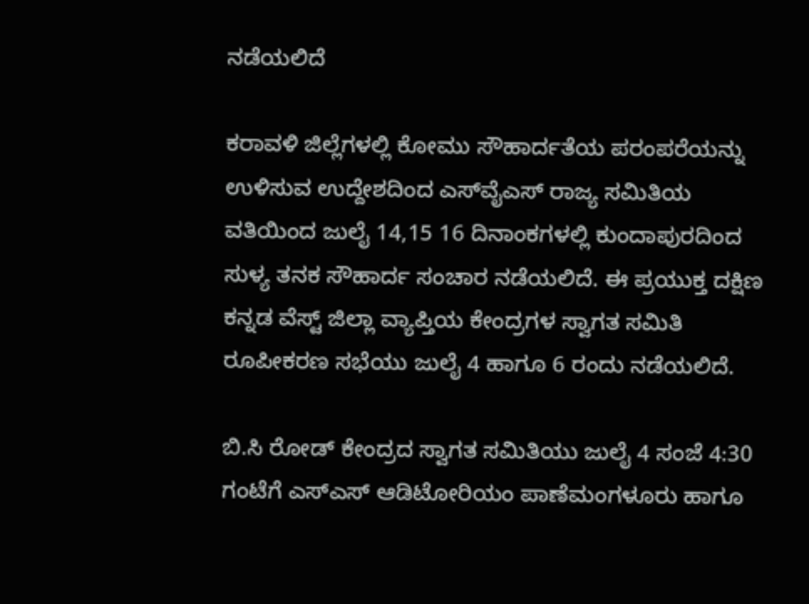ನಡೆಯಲಿದೆ

ಕರಾವಳಿ ಜಿಲ್ಲೆಗಳಲ್ಲಿ ಕೋಮು ಸೌಹಾರ್ದತೆಯ ಪರಂಪರೆಯನ್ನು ಉಳಿಸುವ ಉದ್ದೇಶದಿಂದ ಎಸ್‌ವೈಎಸ್ ರಾಜ್ಯ ಸಮಿತಿಯ ವತಿಯಿಂದ ಜುಲೈ 14,15 16 ದಿನಾಂಕಗಳಲ್ಲಿ ಕುಂದಾಪುರದಿಂದ ಸುಳ್ಯ ತನಕ ಸೌಹಾರ್ದ ಸಂಚಾರ ನಡೆಯಲಿದೆ. ಈ ಪ್ರಯುಕ್ತ ದಕ್ಷಿಣ ಕನ್ನಡ ವೆಸ್ಟ್ ಜಿಲ್ಲಾ ವ್ಯಾಪ್ತಿಯ ಕೇಂದ್ರಗಳ ಸ್ವಾಗತ ಸಮಿತಿ ರೂಪೀಕರಣ ಸಭೆಯು ಜುಲೈ 4 ಹಾಗೂ 6 ರಂದು ನಡೆಯಲಿದೆ.

ಬಿ.ಸಿ‌ ರೋಡ್ ಕೇಂದ್ರದ ಸ್ವಾಗತ ಸಮಿತಿಯು ಜುಲೈ 4 ಸಂಜೆ 4:30 ಗಂಟೆಗೆ ಎಸ್‌ಎಸ್‌ ಆಡಿಟೋರಿಯಂ ಪಾಣೆಮಂಗಳೂರು ಹಾಗೂ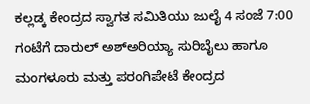ಕಲ್ಲಡ್ಕ ಕೇಂದ್ರದ ಸ್ವಾಗತ ಸಮಿತಿಯು ಜುಲೈ 4 ಸಂಜೆ 7:00 ಗಂಟೆಗೆ ದಾರುಲ್ ಅಶ್ಅರಿಯ್ಯಾ ಸುರಿಬೈಲು ಹಾಗೂ ಮಂಗಳೂರು ಮತ್ತು ಪರಂಗಿಪೇಟೆ ಕೇಂದ್ರದ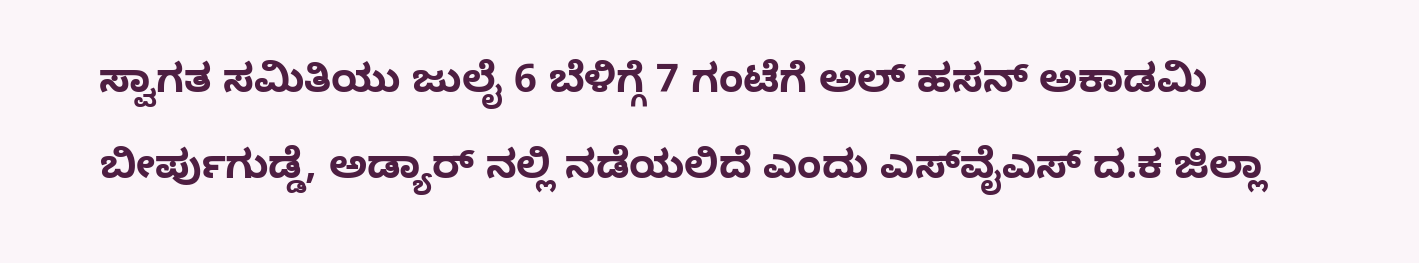ಸ್ವಾಗತ ಸಮಿತಿಯು ಜುಲೈ 6 ಬೆಳಿಗ್ಗೆ 7 ಗಂಟೆಗೆ ಅಲ್ ಹಸನ್ ಅಕಾಡಮಿ ಬೀರ್ಪುಗುಡ್ಡೆ, ಅಡ್ಯಾರ್ ನಲ್ಲಿ ನಡೆಯಲಿದೆ ಎಂದು ಎಸ್‌ವೈಎಸ್ ದ.ಕ ಜಿಲ್ಲಾ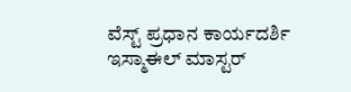ವೆಸ್ಟ್ ಪ್ರಧಾನ ಕಾರ್ಯದರ್ಶಿ ಇಸ್ಮಾಈಲ್ ಮಾಸ್ಟರ್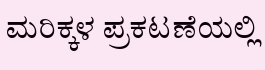ಮರಿಕ್ಕಳ ಪ್ರಕಟಣೆಯಲ್ಲಿ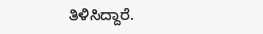ತಿಳಿಸಿದ್ದಾರೆ.